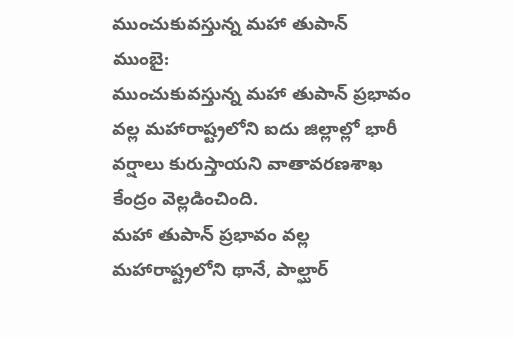ముంచుకువస్తున్న మహా తుపాన్
ముంబై:
ముంచుకువస్తున్న మహా తుపాన్ ప్రభావం వల్ల మహారాష్ట్రలోని ఐదు జిల్లాల్లో భారీ వర్షాలు కురుస్తాయని వాతావరణశాఖ కేంద్రం వెల్లడించింది.
మహా తుపాన్ ప్రభావం వల్ల మహారాష్ట్రలోని థానే, పాల్ఘార్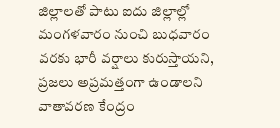జిల్లాలతో పాటు ఐదు జిల్లాల్లో మంగళవారం నుంచి బుధవారం వరకు భారీ వర్షాలు కురుస్తాయని, ప్రజలు అప్రమత్తంగా ఉండాలని వాతావరణ కేంద్రం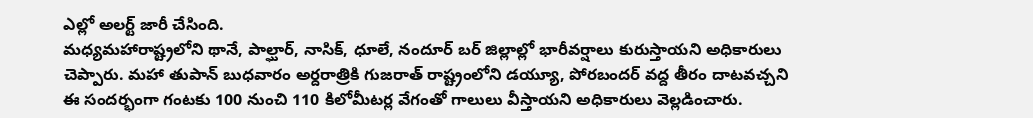ఎల్లో అలర్ట్ జారీ చేసింది.
మధ్యమహారాష్ట్రలోని థానే, పాల్ఘార్, నాసిక్, ధూలే, నందూర్ బర్ జిల్లాల్లో భారీవర్షాలు కురుస్తాయని అధికారులు చెప్పారు. మహా తుపాన్ బుధవారం అర్దరాత్రికి గుజరాత్ రాష్ట్రంలోని డయ్యూ, పోరబందర్ వద్ద తీరం దాటవచ్చని ఈ సందర్భంగా గంటకు 100 నుంచి 110 కిలోమీటర్ల వేగంతో గాలులు వీస్తాయని అధికారులు వెల్లడించారు.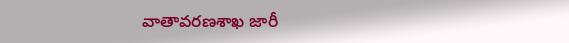వాతావరణశాఖ జారీ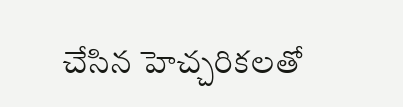చేసిన హెచ్చరికలతో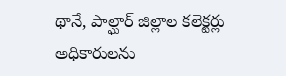థానే, పాల్ఘార్ జిల్లాల కలెక్టర్లు అధికారులను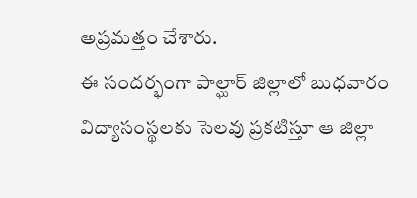అప్రమత్తం చేశారు.
ఈ సందర్భంగా పాల్ఘార్ జిల్లాలో బుధవారం విద్యాసంస్థలకు సెలవు ప్రకటిస్తూ ఆ జిల్లా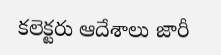కలెక్టరు ఆదేశాలు జారీ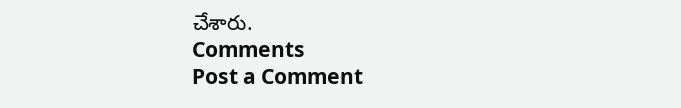చేశారు.
Comments
Post a Comment